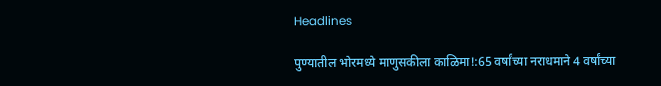Headlines

पुण्यातील भोरमध्ये माणुसकीला काळिमा!:65 वर्षांच्या नराधमाने 4 वर्षांच्या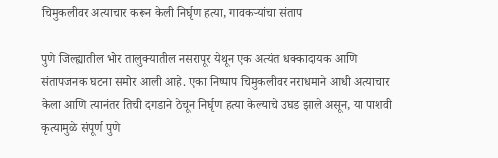चिमुकलीवर अत्याचार करून केली निर्घृण हत्या, गावकऱ्यांचा संताप

पुणे जिल्ह्यातील भोर तालुक्यातील नसरापूर येथून एक अत्यंत धक्कादायक आणि संतापजनक घटना समोर आली आहे. एका निष्पाप चिमुकलीवर नराधमाने आधी अत्याचार केला आणि त्यानंतर तिची दगडाने ठेचून निर्घृण हत्या केल्याचे उघड झाले असून, या पाशवी कृत्यामुळे संपूर्ण पुणे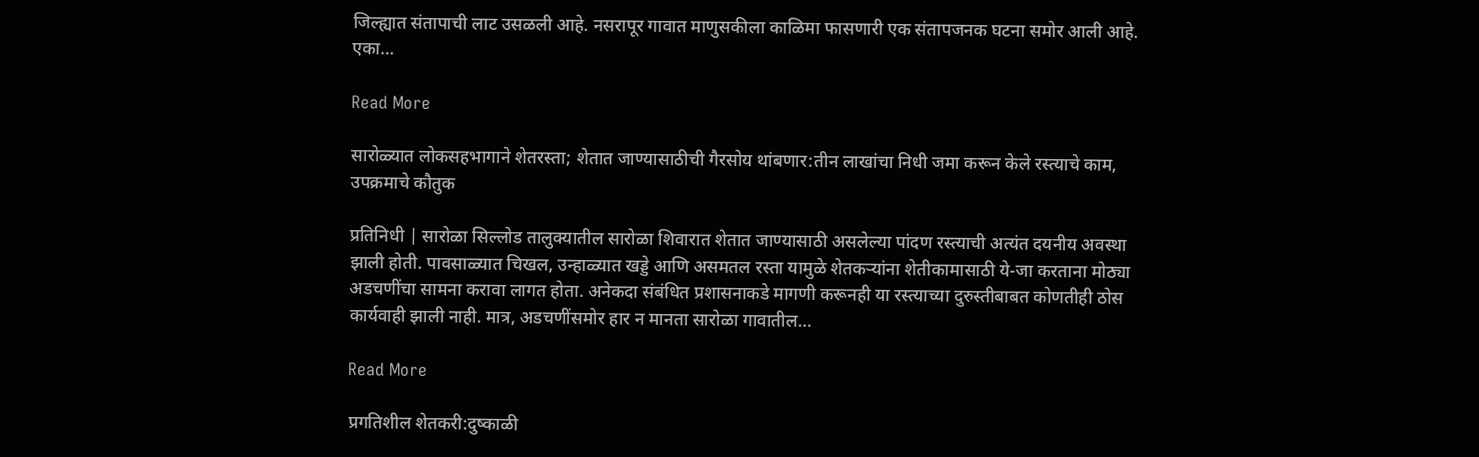जिल्ह्यात संतापाची लाट उसळली आहे. नसरापूर गावात माणुसकीला काळिमा फासणारी एक संतापजनक घटना समोर आली आहे. एका…

Read More

सारोळ्यात लोकसहभागाने शेतरस्ता; शेतात जाण्यासाठीची गैरसोय थांबणार:तीन लाखांचा निधी जमा करून केले रस्त्याचे काम, उपक्रमाचे कौतुक

प्रतिनिधी | सारोळा सिल्लोड तालुक्यातील सारोळा शिवारात शेतात जाण्यासाठी असलेल्या पांदण रस्त्याची अत्यंत दयनीय अवस्था झाली होती. पावसाळ्यात चिखल, उन्हाळ्यात खड्डे आणि असमतल रस्ता यामुळे शेतकऱ्यांना शेतीकामासाठी ये-जा करताना मोठ्या अडचणींचा सामना करावा लागत होता. अनेकदा संबंधित प्रशासनाकडे मागणी करूनही या रस्त्याच्या दुरुस्तीबाबत कोणतीही ठोस कार्यवाही झाली नाही. मात्र, अडचणींसमोर हार न मानता सारोळा गावातील…

Read More

प्रगतिशील शेतकरी:दुष्काळी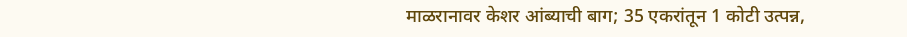माळरानावर केशर आंब्याची बाग; 35 एकरांतून 1 कोटी उत्पन्न,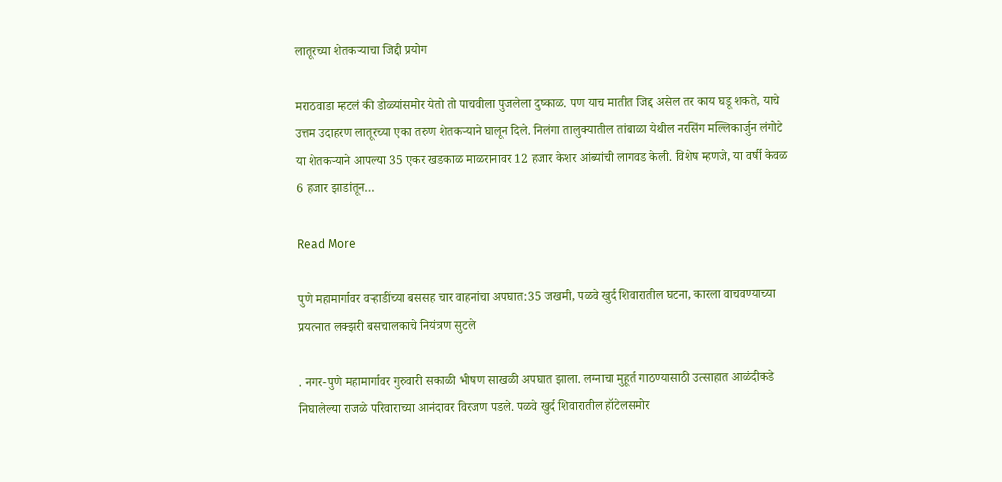लातूरच्या शेतकऱ्याचा जिद्दी प्रयोग

मराठवाडा म्हटलं की डोळ्यांसमोर येतो तो पाचवीला पुजलेला दुष्काळ. पण याच मातीत जिद्द असेल तर काय घडू शकते, याचे उत्तम उदाहरण लातूरच्या एका तरुण शेतकऱ्याने घालून दिले. निलंगा तालुक्यातील तांबाळा येथील नरसिंग मल्लिकार्जुन लंगोटे या शेतकऱ्याने आपल्या 35 एकर खडकाळ माळरानावर 12 हजार केशर आंब्यांची लागवड केली. विशेष म्हणजे, या वर्षी केवळ 6 हजार झाडांतून…

Read More

पुणे महामार्गावर वऱ्हाडींच्या बससह चार वाहनांचा अपघात:35 जखमी, पळवे खुर्द शिवारातील घटना, कारला वाचवण्याच्या प्रयत्नात लक्झरी बसचालकाचे नियंत्रण सुटले

. नगर-पुणे महामार्गावर गुरुवारी सकाळी भीषण साखळी अपघात झाला. लग्नाचा मुहूर्त गाठण्यासाठी उत्साहात आळंदीकडे निघालेल्या राजळे परिवाराच्या आनंदावर विरजण पडले. पळवे खुर्द शिवारातील हॉटेलसमोर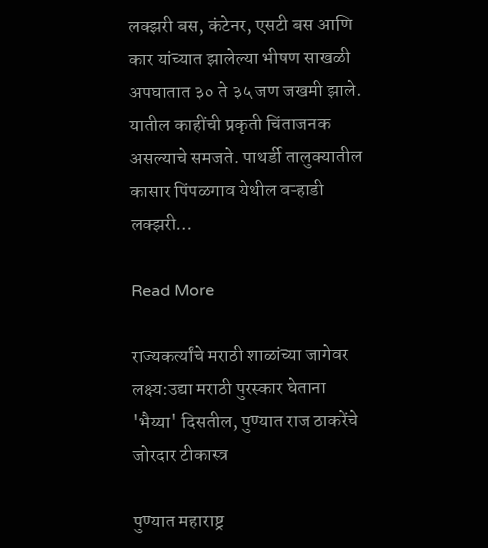लक्झरी बस, कंटेनर, एसटी बस आणि कार यांच्यात झालेल्या भीषण साखळी अपघातात ३० ते ३५ जण जखमी झाले. यातील काहींची प्रकृती चिंताजनक असल्याचे समजते. पाथर्डी तालुक्यातील कासार पिंपळगाव येथील वऱ्हाडी लक्झरी…

Read More

राज्यकर्त्यांचे मराठी शाळांच्या जागेवर लक्ष्य:उद्या मराठी पुरस्कार घेताना 'भैय्या' दिसतील, पुण्यात राज ठाकरेंचे जोरदार टीकास्त्र

पुण्यात महाराष्ट्र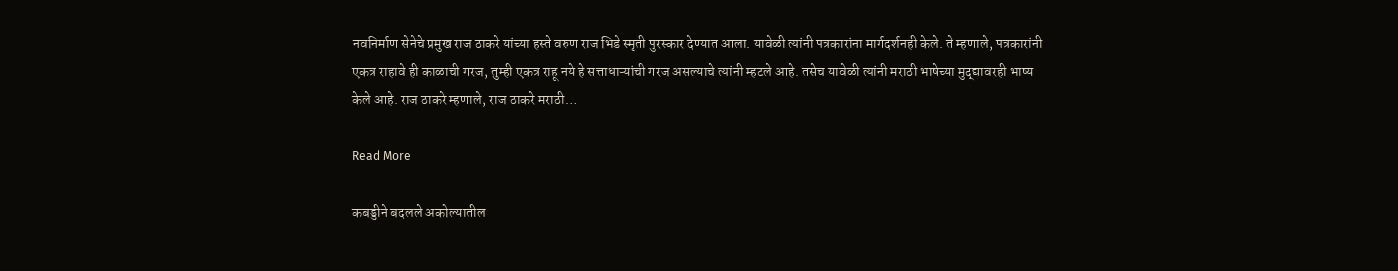नवनिर्माण सेनेचे प्रमुख राज ठाकरे यांच्या हस्ते वरुण राज भिडे स्मृती पुरस्कार देण्यात आला. यावेळी त्यांनी पत्रकारांना मार्गदर्शनही केले. ते म्हणाले, पत्रकारांनी एकत्र राहावे ही काळाची गरज, तुम्ही एकत्र राहू नये हे सत्ताधाऱ्यांची गरज असल्याचे त्यांनी म्हटले आहे. तसेच यावेळी त्यांनी मराठी भाषेच्या मुद्द्यावरही भाष्य केले आहे. राज ठाकरे म्हणाले, राज ठाकरे मराठी…

Read More

कबड्डीने बदलले अकोल्यातील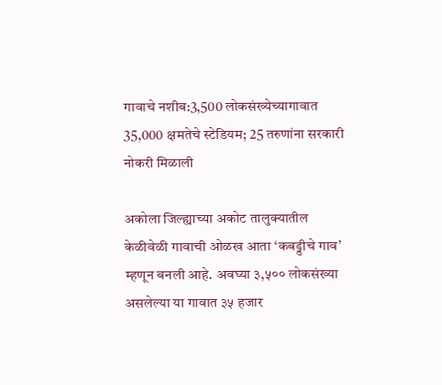गावाचे नशीब:3,500 लोकसंख्येच्यागावात 35,000 क्षमतेचे स्टेडियम; 25 तरुणांना सरकारी नोकरी मिळाली

अकोला जिल्ह्याच्या अकोट तालुक्यातील केळीवेळी गावाची ओळख आता ‘कबड्डीचे गाव’ म्हणून बनली आहे. अवघ्या ३,५०० लोकसंख्या असलेल्या या गावात ३५ हजार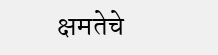क्षमतेचे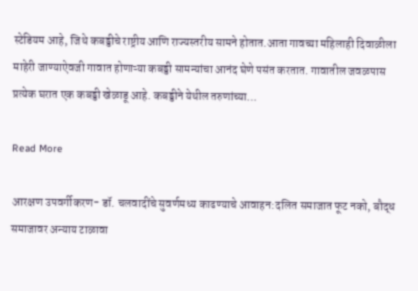स्टेडियम आहे, जिथे कबड्डीचे राष्ट्रीय आणि राज्यस्तरीय सामने होतात.आता गावच्या महिलाही दिवाळीला माहेरी जाण्याऐवजी गावात होणाऱ्या कबड्डी सामन्यांचा आनंद घेणे पसंत करतात. गावातील जवळपास प्रत्येक घरात एक कबड्डी खेळाडू आहे. कबड्डीने येथील तरुणांच्या…

Read More

आरक्षण उपवर्गीकरण- डॉ. चलवादींचे सुवर्णमध्य काढण्याचे आवाहन:दलित समाजात फूट नको, बौद्ध समाजावर अन्याय टाळावा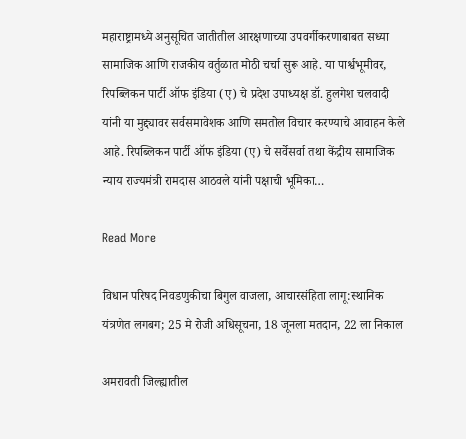महाराष्ट्रामध्ये अनुसूचित जातीतील आरक्षणाच्या उपवर्गीकरणाबाबत सध्या सामाजिक आणि राजकीय वर्तुळात मोठी चर्चा सुरू आहे. या पार्श्वभूमीवर, रिपब्लिकन पार्टी ऑफ इंडिया (ए) चे प्रदेश उपाध्यक्ष डॉ. हुलगेश चलवादी यांनी या मुद्द्यावर सर्वसमावेशक आणि समतोल विचार करण्याचे आवाहन केले आहे. रिपब्लिकन पार्टी ऑफ इंडिया (ए) चे सर्वेसर्वा तथा केंद्रीय सामाजिक न्याय राज्यमंत्री रामदास आठवले यांनी पक्षाची भूमिका…

Read More

विधान परिषद निवडणुकीचा बिगुल वाजला, आचारसंहिता लागू:स्थानिक यंत्रणेत लगबग; 25 मे रोजी अधिसूचना, 18 जूनला मतदान, 22 ला निकाल

अमरावती जिल्ह्यातील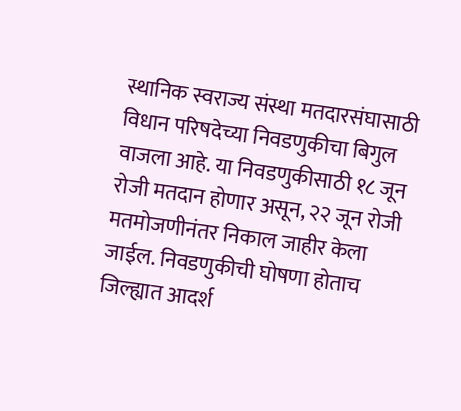स्थानिक स्वराज्य संस्था मतदारसंघासाठी विधान परिषदेच्या निवडणुकीचा बिगुल वाजला आहे. या निवडणुकीसाठी १८ जून रोजी मतदान होणार असून, २२ जून रोजी मतमोजणीनंतर निकाल जाहीर केला जाईल. निवडणुकीची घोषणा होताच जिल्ह्यात आदर्श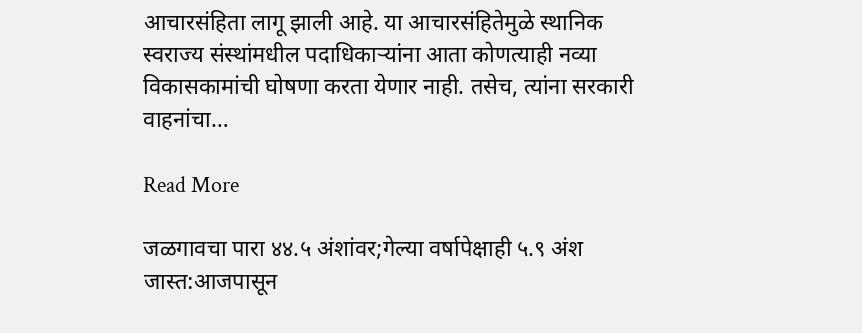आचारसंहिता लागू झाली आहे. या आचारसंहितेमुळे स्थानिक स्वराज्य संस्थांमधील पदाधिकाऱ्यांना आता कोणत्याही नव्या विकासकामांची घोषणा करता येणार नाही. तसेच, त्यांना सरकारी वाहनांचा…

Read More

जळगावचा पारा ४४.५ अंशांवर;गेल्या वर्षापेक्षाही ५.९ अंश जास्त:आजपासून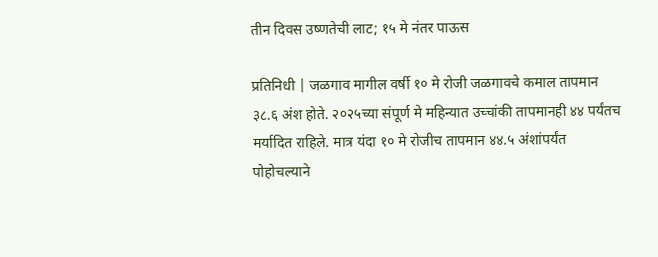तीन दिवस उष्णतेची लाट; १५ मे नंतर पाऊस

प्रतिनिधी | जळगाव मागील वर्षी १० मे रोजी जळगावचे कमाल तापमान ३८.६ अंश होते. २०२५च्या संपूर्ण मे महिन्यात उच्चांकी तापमानही ४४ पर्यंतच मर्यादित राहिले. मात्र यंदा १० मे रोजीच तापमान ४४.५ अंशांपर्यंत पोहोचल्याने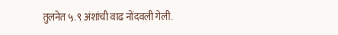तुलनेत ५.९ अंशांची वाढ नोंदवली गेली.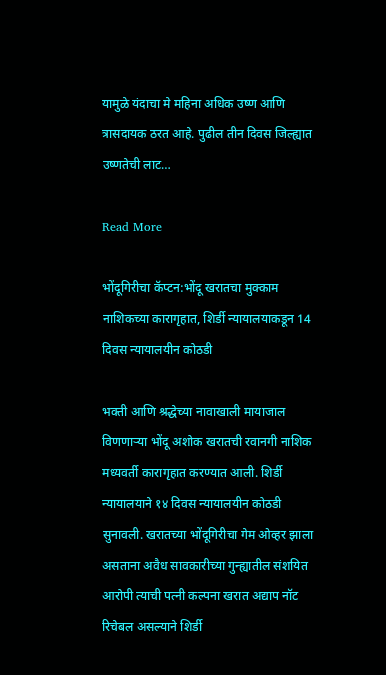यामुळे यंदाचा मे महिना अधिक उष्ण आणि त्रासदायक ठरत आहे. पुढील तीन दिवस जिल्ह्यात उष्णतेची लाट…

Read More

भोंदूगिरीचा कॅप्टन:भोंदू खरातचा मुक्काम नाशिकच्या कारागृहात, शिर्डी न्यायालयाकडून 14 दिवस न्यायालयीन कोठडी

भक्ती आणि श्रद्धेच्या नावाखाली मायाजाल विणणाऱ्या भोंदू अशोक खरातची रवानगी नाशिक मध्यवर्ती कारागृहात करण्यात आली. शिर्डी न्यायालयाने १४ दिवस न्यायालयीन कोठडी सुनावली. खरातच्या भोंदूगिरीचा गेम ओव्हर झाला असताना अवैध सावकारीच्या गुन्ह्यातील संशयित आरोपी त्याची पत्नी कल्पना खरात अद्याप नॉट रिचेबल असल्याने शिर्डी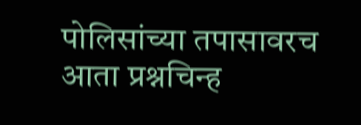पोलिसांच्या तपासावरच आता प्रश्नचिन्ह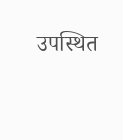उपस्थित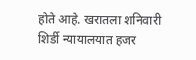होते आहे. खरातला शनिवारी शिर्डी न्यायालयात हजर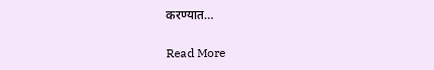करण्यात…

Read More